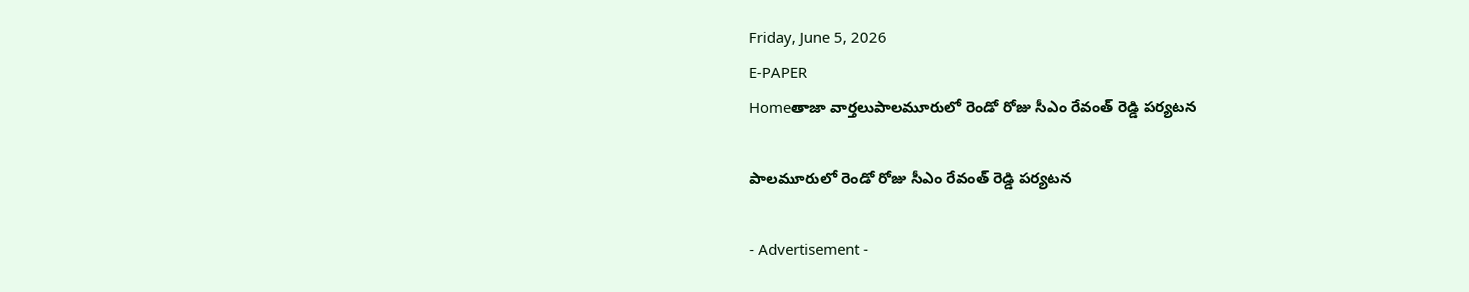Friday, June 5, 2026
E-PAPER
Homeతాజా వార్తలుపాల‌మూరులో రెండో రోజు సీఎం రేవంత్ రెడ్డి ప‌ర్య‌ట‌న

పాల‌మూరులో రెండో రోజు సీఎం రేవంత్ రెడ్డి ప‌ర్య‌ట‌న

- Advertisement -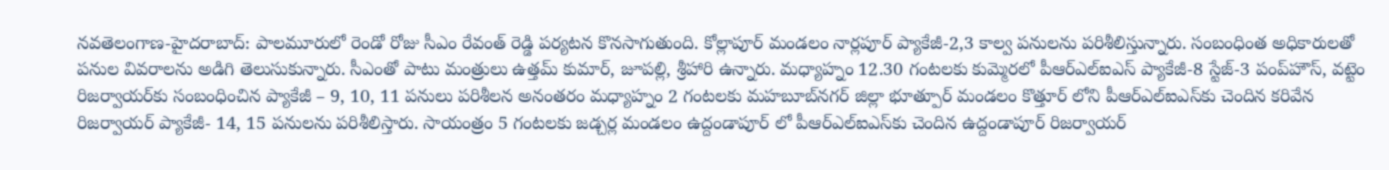న‌వ‌తెలంగాణ‌-హైద‌రాబాద్: పాల‌మూరులో రెండో రోజు సీఎం రేవంత్ రెడ్డి ప‌ర్య‌ట‌న కొన‌సాగుతుంది. కోల్లాపూర్ మండ‌లం నార్ల‌పూర్ ప్యాకేజీ-2,3 కాల్వ ప‌నుల‌ను ప‌రిశీలిస్తున్నారు. సంబంధింత అధికారుల‌తో ప‌నుల వివ‌రాల‌ను అడిగి తెలుసుకున్నారు. సీఎంతో పాటు మంత్రులు ఉత్త‌మ్ కుమార్, జూప‌ల్లి, శ్రీ‌హారి ఉన్నారు. మధ్యాహ్నం 12.30 గంటలకు కుమ్మెరలో పీఆర్‌ఎల్‌ఐఎస్ ప్యాకేజీ-8 స్టేజ్-3 పంప్‌హౌస్, వట్టెం రిజర్వాయర్‌కు సంబంధించిన ప్యాకేజీ – 9, 10, 11 పనులు పరిశీలన అనంతరం మధ్యాహ్నం 2 గంటలకు మహబూబ్‌నగర్ జిల్లా భూత్పూర్ మండలం కొత్తూర్ లోని పీఆర్‌ఎల్‌ఐఎస్‌కు చెందిన కరివేన రిజర్వాయర్ ప్యాకేజీ- 14, 15 పనులను పరిశీలిస్తారు. సాయంత్రం 5 గంటలకు జడ్చర్ల మండలం ఉద్దండాపూర్ లో పీఆర్‌ఎల్‌ఐఎస్‌కు చెందిన ఉద్దండాపూర్ రిజర్వాయర్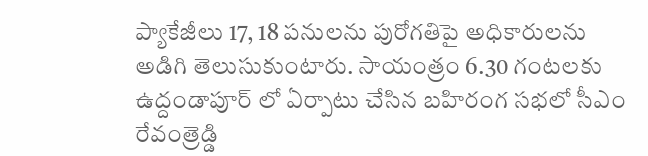ప్యాకేజీలు 17, 18 పనులను పురోగతిపై అధికారులను అడిగి తెలుసుకుంటారు. సాయంత్రం 6.30 గంటలకు ఉద్దండాపూర్ లో ఏర్పాటు చేసిన బహిరంగ సభలో సీఎం రేవంత్రెడ్డి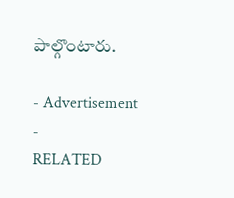పాల్గొంటారు.

- Advertisement -
RELATED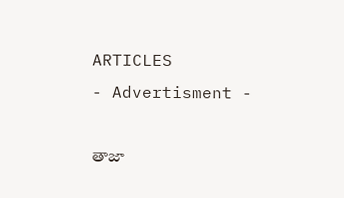ARTICLES
- Advertisment -

తాజా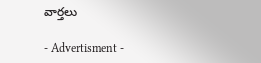వార్తలు

- Advertisment -